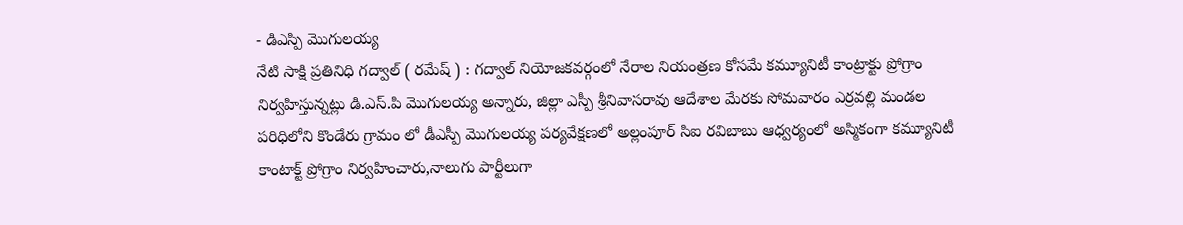- డిఎస్పి మొగులయ్య
నేటి సాక్షి ప్రతినిధి గద్వాల్ ( రమేష్ ) : గద్వాల్ నియోజకవర్గంలో నేరాల నియంత్రణ కోసమే కమ్యూనిటీ కాంట్రాక్టు ప్రోగ్రాం నిర్వహిస్తున్నట్లు డి.ఎస్.పి మొగులయ్య అన్నారు, జిల్లా ఎస్పీ శ్రీనివాసరావు ఆదేశాల మేరకు సోమవారం ఎర్రవల్లి మండల పరిధిలోని కొండేరు గ్రామం లో డీఎస్పీ మొగులయ్య పర్యవేక్షణలో అల్లంపూర్ సిఐ రవిబాబు ఆధ్వర్యంలో అస్మికంగా కమ్యూనిటీ కాంటాక్ట్ ప్రోగ్రాం నిర్వహించారు,నాలుగు పార్టీలుగా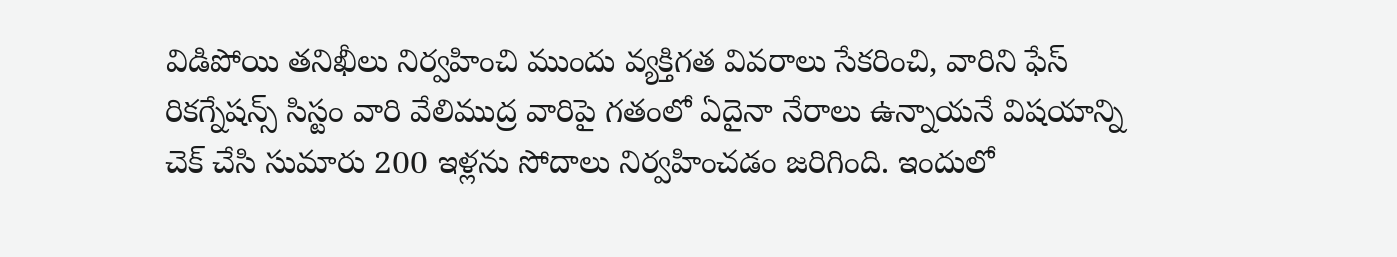విడిపోయి తనిఖీలు నిర్వహించి ముందు వ్యక్తిగత వివరాలు సేకరించి, వారిని ఫేస్ రికగ్నేషన్స్ సిస్టం వారి వేలిముద్ర వారిపై గతంలో ఏదైనా నేరాలు ఉన్నాయనే విషయాన్ని చెక్ చేసి సుమారు 200 ఇళ్లను సోదాలు నిర్వహించడం జరిగింది. ఇందులో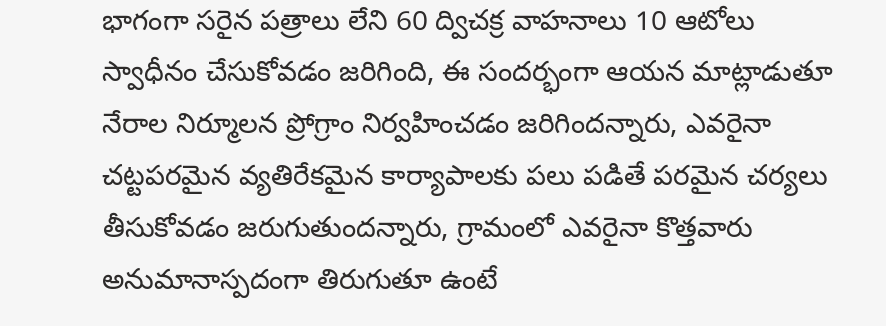భాగంగా సరైన పత్రాలు లేని 60 ద్విచక్ర వాహనాలు 10 ఆటోలు స్వాధీనం చేసుకోవడం జరిగింది, ఈ సందర్భంగా ఆయన మాట్లాడుతూ నేరాల నిర్మూలన ప్రోగ్రాం నిర్వహించడం జరిగిందన్నారు, ఎవరైనా చట్టపరమైన వ్యతిరేకమైన కార్యాపాలకు పలు పడితే పరమైన చర్యలు తీసుకోవడం జరుగుతుందన్నారు, గ్రామంలో ఎవరైనా కొత్తవారు అనుమానాస్పదంగా తిరుగుతూ ఉంటే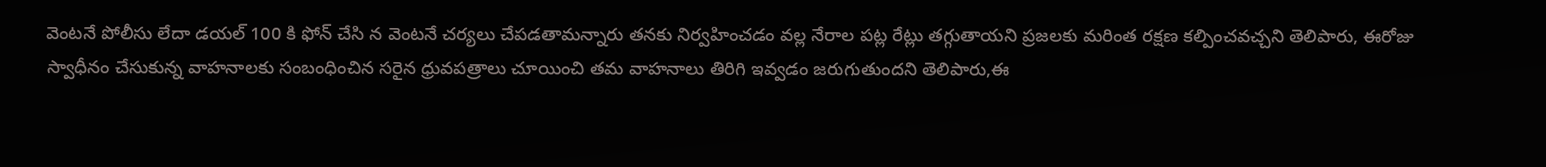వెంటనే పోలీసు లేదా డయల్ 100 కి ఫోన్ చేసి న వెంటనే చర్యలు చేపడతామన్నారు తనకు నిర్వహించడం వల్ల నేరాల పట్ల రేట్లు తగ్గుతాయని ప్రజలకు మరింత రక్షణ కల్పించవచ్చని తెలిపారు, ఈరోజు స్వాధీనం చేసుకున్న వాహనాలకు సంబంధించిన సరైన ధ్రువపత్రాలు చూయించి తమ వాహనాలు తిరిగి ఇవ్వడం జరుగుతుందని తెలిపారు,ఈ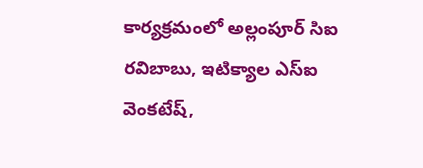కార్యక్రమంలో అల్లంపూర్ సిఐ రవిబాబు, ఇటిక్యాల ఎస్ఐ వెంకటేష్,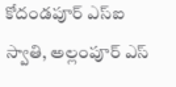కోదండపూర్ ఎస్ఐ స్వాతి, అల్లంపూర్ ఎస్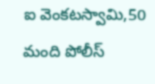ఐ వెంకటస్వామి,50 మంది పోలీస్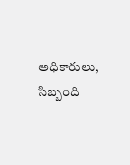అధికారులు, సిబ్బంది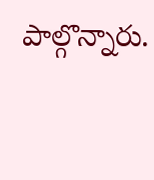పాల్గొన్నారు.